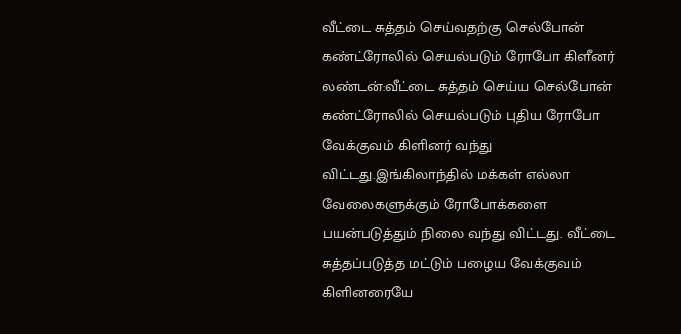வீட்டை சுத்தம் செய்வதற்கு செல்போன் கண்ட்ரோலில் செயல்படும் ரோபோ கிளீனர்
லண்டன்:வீட்டை சுத்தம் செய்ய செல்போன் கண்ட்ரோலில் செயல்படும் புதிய ரோபோ வேக்குவம் கிளினர் வந்து விட்டது.இங்கிலாந்தில் மக்கள் எல்லா வேலைகளுக்கும் ரோபோக்களை பயன்படுத்தும் நிலை வந்து விட்டது. வீட்டை சுத்தப்படுத்த மட்டும் பழைய வேக்குவம் கிளினரையே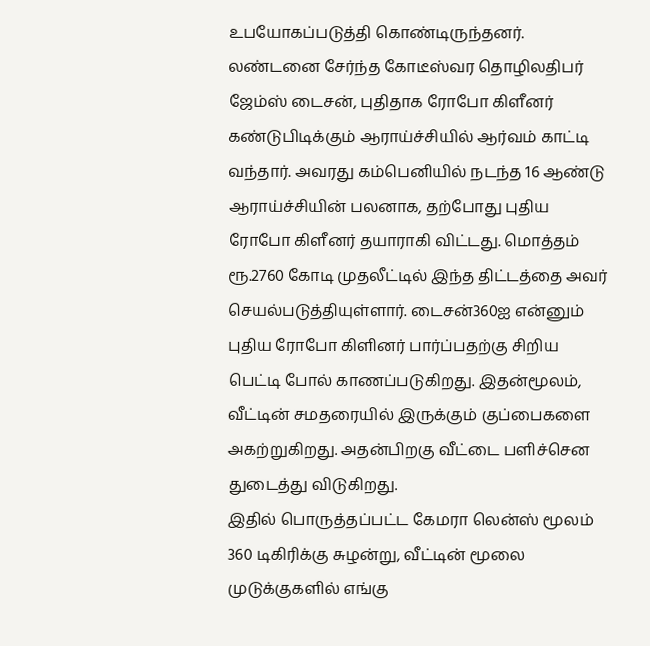உபயோகப்படுத்தி கொண்டிருந்தனர். லண்டனை சேர்ந்த கோடீஸ்வர தொழிலதிபர் ஜேம்ஸ் டைசன், புதிதாக ரோபோ கிளீனர் கண்டுபிடிக்கும் ஆராய்ச்சியில் ஆர்வம் காட்டி வந்தார். அவரது கம்பெனியில் நடந்த 16 ஆண்டு ஆராய்ச்சியின் பலனாக, தற்போது புதிய ரோபோ கிளீனர் தயாராகி விட்டது. மொத்தம் ரூ.2760 கோடி முதலீட்டில் இந்த திட்டத்தை அவர் செயல்படுத்தியுள்ளார். டைசன்360ஐ என்னும் புதிய ரோபோ கிளினர் பார்ப்பதற்கு சிறிய பெட்டி போல் காணப்படுகிறது. இதன்மூலம், வீட்டின் சமதரையில் இருக்கும் குப்பைகளை அகற்றுகிறது. அதன்பிறகு வீட்டை பளிச்சென துடைத்து விடுகிறது.
இதில் பொருத்தப்பட்ட கேமரா லென்ஸ் மூலம் 360 டிகிரிக்கு சுழன்று, வீட்டின் மூலை முடுக்குகளில் எங்கு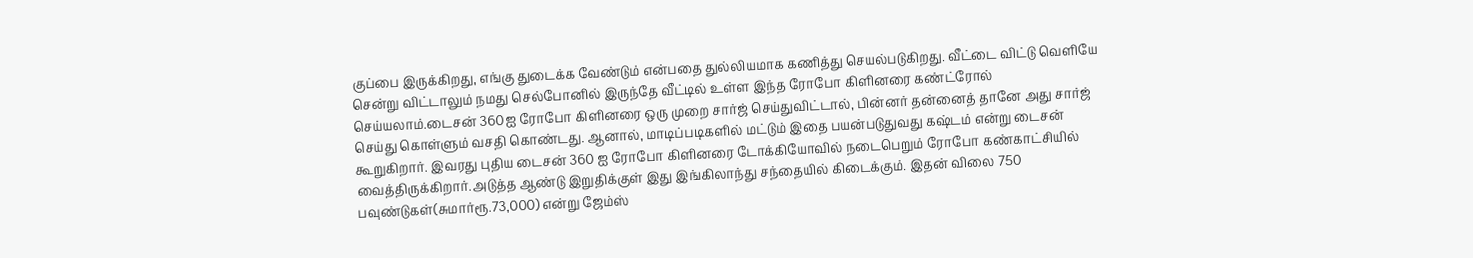குப்பை இருக்கிறது, எங்கு துடைக்க வேண்டும் என்பதை துல்லியமாக கணித்து செயல்படுகிறது. வீட்டை விட்டு வெளியே சென்று விட்டாலும் நமது செல்போனில் இருந்தே வீட்டில் உள்ள இந்த ரோபோ கிளினரை கண்ட்ரோல் செய்யலாம்.டைசன் 360ஐ ரோபோ கிளினரை ஒரு முறை சார்ஜ் செய்துவிட்டால், பின்னர் தன்னைத் தானே அது சார்ஜ் செய்து கொள்ளும் வசதி கொண்டது. ஆனால், மாடிப்படிகளில் மட்டும் இதை பயன்படுதுவது கஷ்டம் என்று டைசன் கூறுகிறார். இவரது புதிய டைசன் 360 ஐ ரோபோ கிளினரை டோக்கியோவில் நடைபெறும் ரோபோ கண்காட்சியில் வைத்திருக்கிறார்.அடுத்த ஆண்டு இறுதிக்குள் இது இங்கிலாந்து சந்தையில் கிடைக்கும். இதன் விலை 750 பவுண்டுகள்(சுமார்ரூ.73,000) என்று ஜேம்ஸ்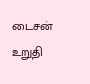டைசன் உறுதி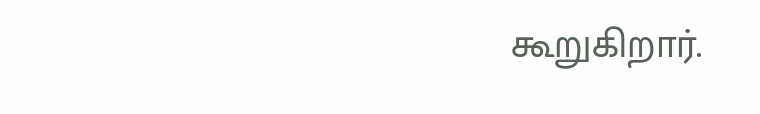கூறுகிறார்.